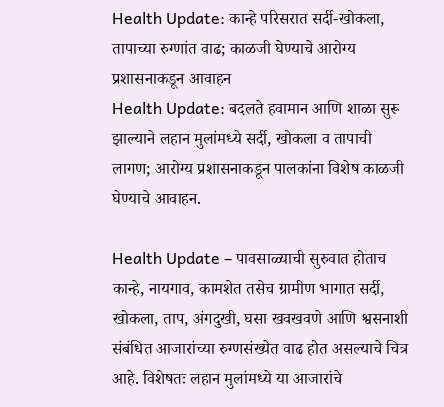Health Update: कान्हे परिसरात सर्दी-खोकला, तापाच्या रुग्णांत वाढ; काळजी घेण्याचे आरोग्य प्रशासनाकडून आवाहन
Health Update: बदलते हवामान आणि शाळा सुरू झाल्याने लहान मुलांमध्ये सर्दी, खोकला व तापाची लागण; आरोग्य प्रशासनाकडून पालकांना विशेष काळजी घेण्याचे आवाहन.

Health Update – पावसाळ्याची सुरुवात होताच कान्हे, नायगाव, कामशेत तसेच ग्रामीण भागात सर्दी, खोकला, ताप, अंगदुखी, घसा खवखवणे आणि श्वसनाशी संबंधित आजारांच्या रुग्णसंख्येत वाढ होत असल्याचे चित्र आहे. विशेषतः लहान मुलांमध्ये या आजारांचे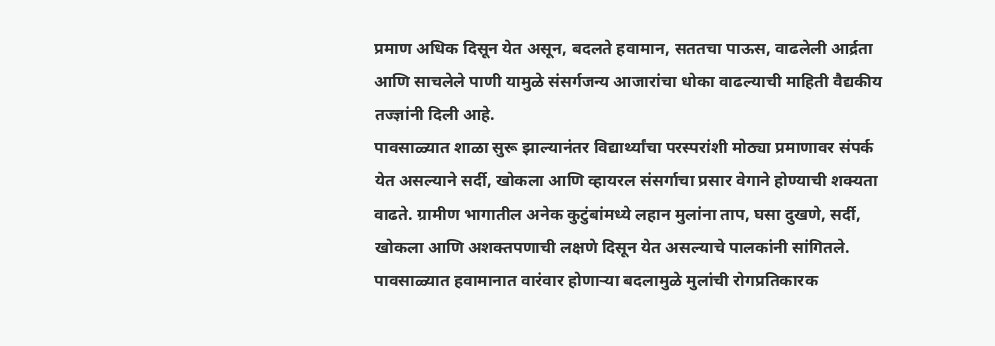प्रमाण अधिक दिसून येत असून, बदलते हवामान, सततचा पाऊस, वाढलेली आर्द्रता आणि साचलेले पाणी यामुळे संसर्गजन्य आजारांचा धोका वाढल्याची माहिती वैद्यकीय तज्ज्ञांनी दिली आहे.
पावसाळ्यात शाळा सुरू झाल्यानंतर विद्यार्थ्यांचा परस्परांशी मोठ्या प्रमाणावर संपर्क येत असल्याने सर्दी, खोकला आणि व्हायरल संसर्गाचा प्रसार वेगाने होण्याची शक्यता वाढते. ग्रामीण भागातील अनेक कुटुंबांमध्ये लहान मुलांना ताप, घसा दुखणे, सर्दी, खोकला आणि अशक्तपणाची लक्षणे दिसून येत असल्याचे पालकांनी सांगितले.
पावसाळ्यात हवामानात वारंवार होणाऱ्या बदलामुळे मुलांची रोगप्रतिकारक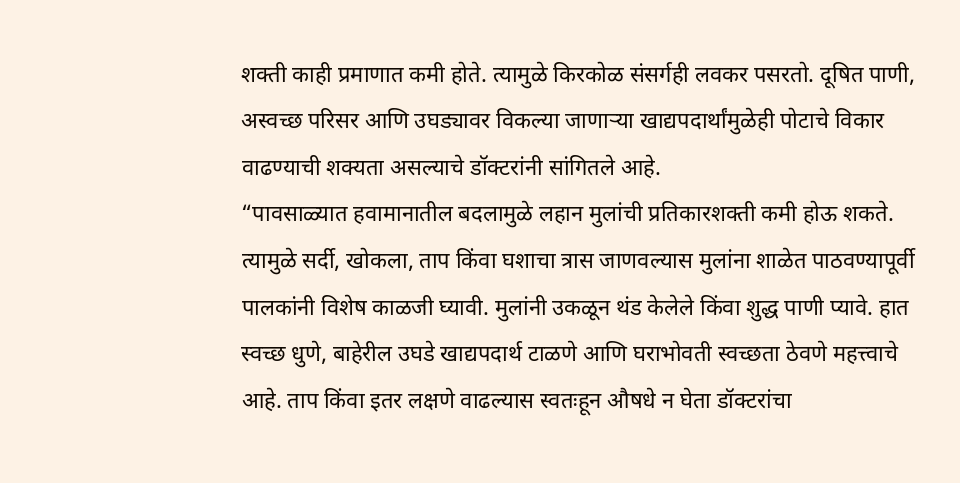शक्ती काही प्रमाणात कमी होते. त्यामुळे किरकोळ संसर्गही लवकर पसरतो. दूषित पाणी, अस्वच्छ परिसर आणि उघड्यावर विकल्या जाणाऱ्या खाद्यपदार्थांमुळेही पोटाचे विकार वाढण्याची शक्यता असल्याचे डॉक्टरांनी सांगितले आहे.
“पावसाळ्यात हवामानातील बदलामुळे लहान मुलांची प्रतिकारशक्ती कमी होऊ शकते. त्यामुळे सर्दी, खोकला, ताप किंवा घशाचा त्रास जाणवल्यास मुलांना शाळेत पाठवण्यापूर्वी पालकांनी विशेष काळजी घ्यावी. मुलांनी उकळून थंड केलेले किंवा शुद्ध पाणी प्यावे. हात स्वच्छ धुणे, बाहेरील उघडे खाद्यपदार्थ टाळणे आणि घराभोवती स्वच्छता ठेवणे महत्त्वाचे आहे. ताप किंवा इतर लक्षणे वाढल्यास स्वतःहून औषधे न घेता डॉक्टरांचा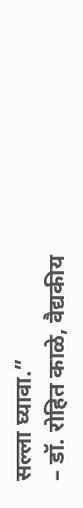सल्ला घ्यावा.”
– डॉ. रोहित काळे, वैद्यकीय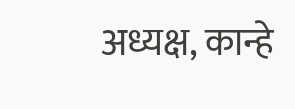अध्यक्ष, कान्हे